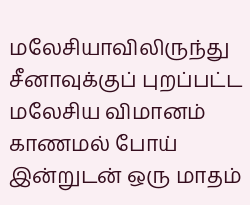மலேசியாவிலிருந்து சீனாவுக்குப் புறப்பட்ட மலேசிய விமானம் காணமல் போய் இன்றுடன் ஒரு மாதம்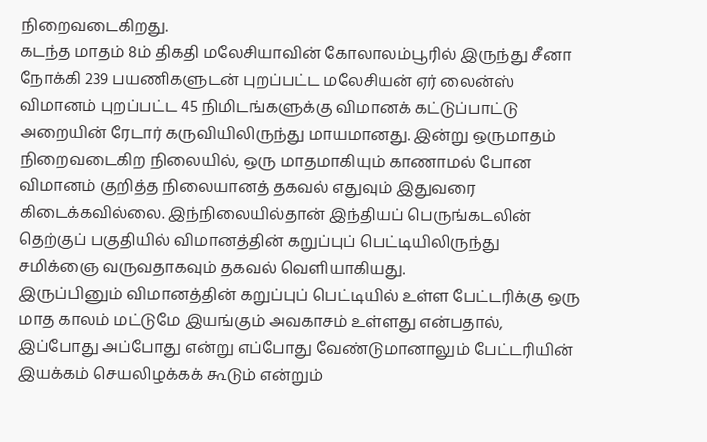நிறைவடைகிறது.
கடந்த மாதம் 8ம் திகதி மலேசியாவின் கோலாலம்பூரில் இருந்து சீனா நோக்கி 239 பயணிகளுடன் புறப்பட்ட மலேசியன் ஏர் லைன்ஸ் விமானம் புறப்பட்ட 45 நிமிடங்களுக்கு விமானக் கட்டுப்பாட்டு அறையின் ரேடார் கருவியிலிருந்து மாயமானது. இன்று ஒருமாதம் நிறைவடைகிற நிலையில், ஒரு மாதமாகியும் காணாமல் போன விமானம் குறித்த நிலையானத் தகவல் எதுவும் இதுவரை கிடைக்கவில்லை. இந்நிலையில்தான் இந்தியப் பெருங்கடலின் தெற்குப் பகுதியில் விமானத்தின் கறுப்புப் பெட்டியிலிருந்து சமிக்ஞை வருவதாகவும் தகவல் வெளியாகியது.
இருப்பினும் விமானத்தின் கறுப்புப் பெட்டியில் உள்ள பேட்டரிக்கு ஒரு மாத காலம் மட்டுமே இயங்கும் அவகாசம் உள்ளது என்பதால், இப்போது அப்போது என்று எப்போது வேண்டுமானாலும் பேட்டரியின் இயக்கம் செயலிழக்கக் கூடும் என்றும்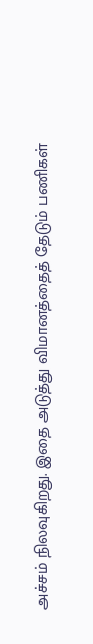அச்சம் நிலவுகிறது. இதை அடுத்து விமானத்தைத் தேடும் பணிகள்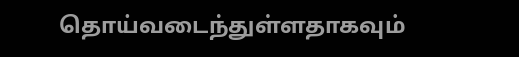தொய்வடைந்துள்ளதாகவும்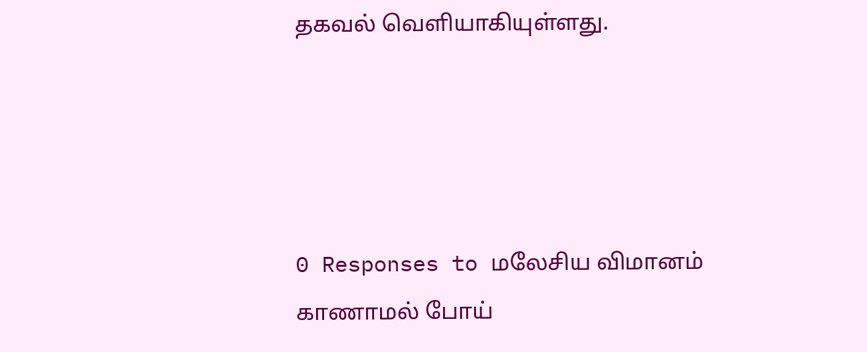தகவல் வெளியாகியுள்ளது.




0 Responses to மலேசிய விமானம் காணாமல் போய்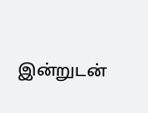இன்றுடன்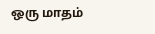ஒரு மாதம்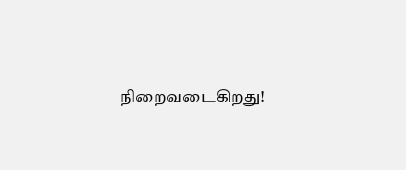நிறைவடைகிறது!